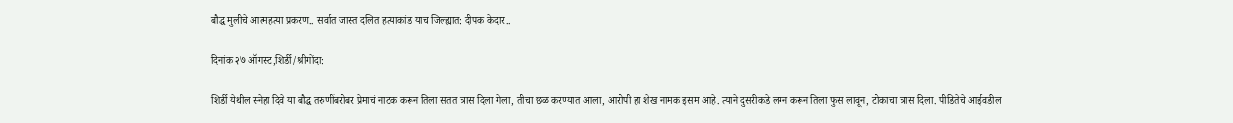बौद्ध मुलीचे आत्महत्या प्रकरण.. सर्वात जास्त दलित हत्याकांड याच जिल्ह्यात: दीपक केदार..

दिनांक २७ ऑगस्ट,शिर्डी/श्रीगोंदा:

शिर्डी येथील स्नेहा दिवे या बौद्ध तरुणींबरोबर प्रेमाचं नाटक करून तिला सतत त्रास दिला गेला, तीचा छळ करण्यात आला, आरोपी हा शेख नामक इसम आहे. त्याने दुसरीकडे लग्न करून तिला फुस लावून, टोकाचा त्रास दिला. पीडितेचे आईवडील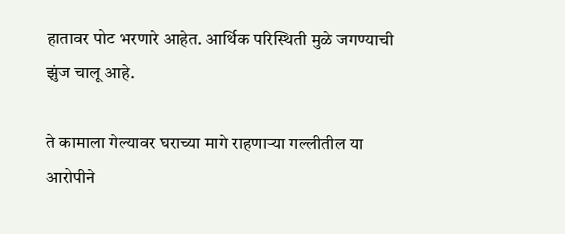हातावर पोट भरणारे आहेत. आर्थिक परिस्थिती मुळे जगण्याची झुंज चालू आहे.

ते कामाला गेल्यावर घराच्या मागे राहणाऱ्या गल्लीतील या आरोपीने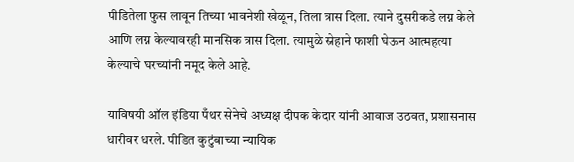पीडितेला फुस लावून तिच्या भावनेशी खेळून, तिला त्रास दिला. त्याने दुसरीकडे लग्न केले आणि लग्न केल्यावरही मानसिक त्रास दिला. त्यामुळे स्नेहाने फाशी घेऊन आत्महत्या केल्याचे घरच्यांनी नमूद केले आहे.

याविषयी ऑल इंडिया पँथर सेनेचे अध्यक्ष दीपक केदार यांनी आवाज उठवत, प्रशासनास धारीवर धरले. पीडित कुटुंबाच्या न्यायिक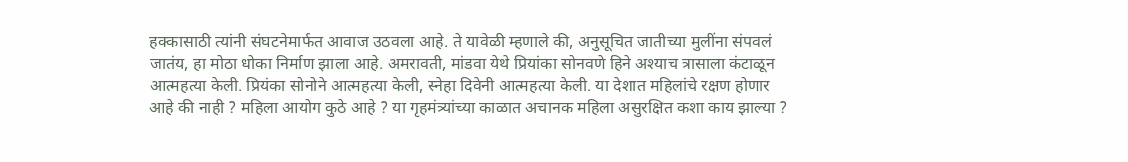हक्कासाठी त्यांनी संघटनेमार्फत आवाज उठवला आहे. ते यावेळी म्हणाले की, अनुसूचित जातीच्या मुलींना संपवलं जातंय, हा मोठा धोका निर्माण झाला आहे. अमरावती, मांडवा येथे प्रियांका सोनवणे हिने अश्याच त्रासाला कंटाळून आत्महत्या केली. प्रियंका सोनोने आत्महत्या केली, स्नेहा दिवेनी आत्महत्या केली. या देशात महिलांचे रक्षण होणार आहे की नाही ? महिला आयोग कुठे आहे ? या गृहमंत्र्यांच्या काळात अचानक महिला असुरक्षित कशा काय झाल्या ?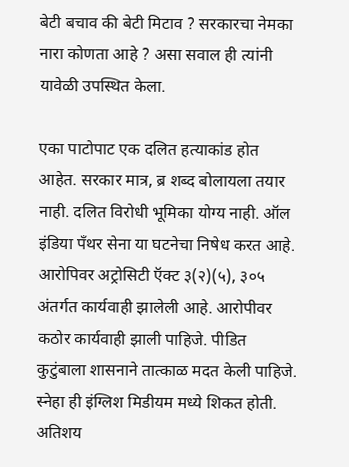बेटी बचाव की बेटी मिटाव ? सरकारचा नेमका नारा कोणता आहे ? असा सवाल ही त्यांनी यावेळी उपस्थित केला.

एका पाटोपाट एक दलित हत्याकांड होत आहेत. सरकार मात्र, ब्र शब्द बोलायला तयार नाही. दलित विरोधी भूमिका योग्य नाही. ऑल इंडिया पँथर सेना या घटनेचा निषेध करत आहे. आरोपिवर अट्रोसिटी ऍक्ट ३(२)(५), ३०५ अंतर्गत कार्यवाही झालेली आहे. आरोपीवर कठोर कार्यवाही झाली पाहिजे. पीडित कुटुंबाला शासनाने तात्काळ मदत केली पाहिजे. स्नेहा ही इंग्लिश मिडीयम मध्ये शिकत होती. अतिशय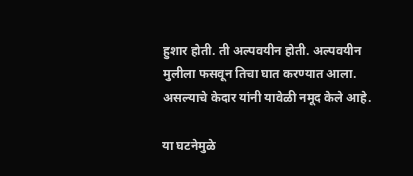हुशार होती. ती अल्पवयीन होती. अल्पवयीन मुलीला फसवून तिचा घात करण्यात आला. असल्याचे केदार यांनी यावेळी नमूद केले आहे.

या घटनेमुळे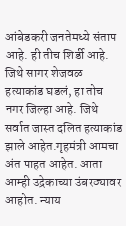आंबेडकरी जनतेमध्ये संताप आहे. ही तीच शिर्डी आहे. जिथे सागर शेजवळ हत्याकांड घडलं, हा तोच नगर जिल्हा आहे. जिथे सर्वात जास्त दलित हत्याकांड झाले आहेत.गृहमंत्री आमचा अंत पाहत आहेत. आता आम्ही उद्रेकाच्या उंबरठ्यावर आहोत. न्याय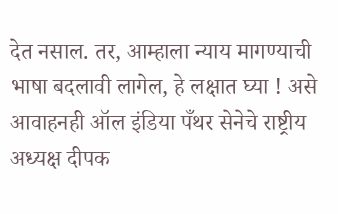देत नसाल. तर, आम्हाला न्याय मागण्याची भाषा बदलावी लागेल, हे लक्षात घ्या ! असे आवाहनही ऑल इंडिया पँथर सेनेचे राष्ट्रीय अध्यक्ष दीपक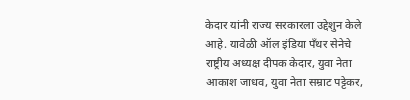केदार यांनी राज्य सरकारला उद्देशुन केले आहे. यावेळी ऑल इंडिया पँथर सेनेचे राष्ट्रीय अध्यक्ष दीपक केदार, युवा नेता आकाश जाधव, युवा नेता सम्राट पट्टेकर,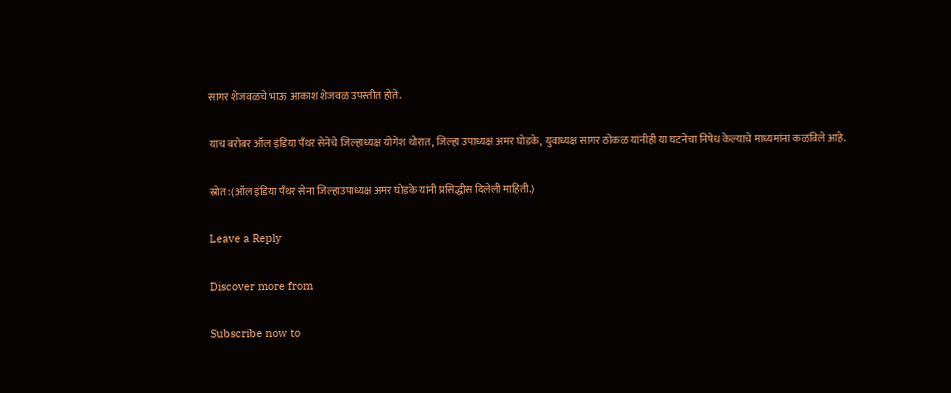सागर शेजवळचे भाऊ आकाश शेजवळ उपस्तीत होते.

याच बरोबर ऑल इंडिया पँथर सेनेचे जिल्हाध्यक्ष योगेश थोरात, जिल्हा उपाध्यक्ष अमर घोडके, युवाध्यक्ष सागर ठोकळ यांनीही या घटनेचा निषेध केल्याचे माध्यमांना कळविले आहे.

स्रोत:(ऑल इंडिया पँथर सेना जिल्हाउपाध्यक्ष अमर घोडके यांनी प्रसिद्धीस दिलेली माहिती.)

Leave a Reply

Discover more from

Subscribe now to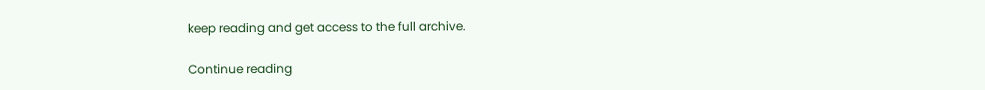keep reading and get access to the full archive.

Continue reading